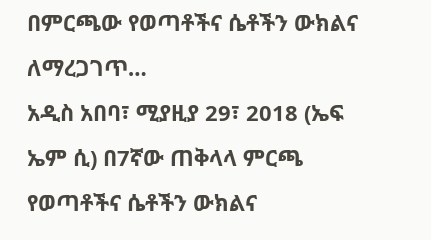በምርጫው የወጣቶችና ሴቶችን ውክልና ለማረጋገጥ…
አዲስ አበባ፣ ሚያዚያ 29፣ 2018 (ኤፍ ኤም ሲ) በ7ኛው ጠቅላላ ምርጫ የወጣቶችና ሴቶችን ውክልና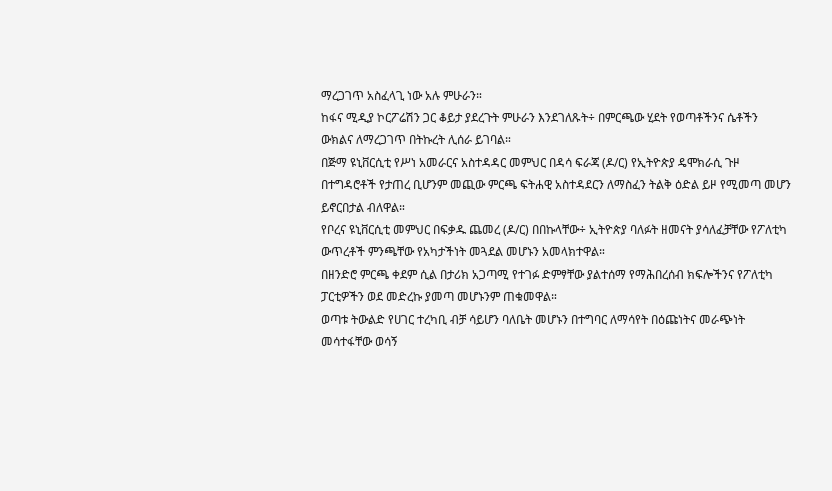ማረጋገጥ አስፈላጊ ነው አሉ ምሁራን።
ከፋና ሚዲያ ኮርፖሬሽን ጋር ቆይታ ያደረጉት ምሁራን እንደገለጹት÷ በምርጫው ሂደት የወጣቶችንና ሴቶችን ውክልና ለማረጋገጥ በትኩረት ሊሰራ ይገባል።
በጅማ ዩኒቨርሲቲ የሥነ አመራርና አስተዳዳር መምህር በዳሳ ፍራጃ (ዶ/ር) የኢትዮጵያ ዴሞክራሲ ጉዞ በተግዳሮቶች የታጠረ ቢሆንም መጪው ምርጫ ፍትሐዊ አስተዳደርን ለማስፈን ትልቅ ዕድል ይዞ የሚመጣ መሆን ይኖርበታል ብለዋል።
የቦረና ዩኒቨርሲቲ መምህር በፍቃዱ ጨመረ (ዶ/ር) በበኩላቸው÷ ኢትዮጵያ ባለፉት ዘመናት ያሳለፈቻቸው የፖለቲካ ውጥረቶች ምንጫቸው የአካታችነት መጓደል መሆኑን አመላክተዋል።
በዘንድሮ ምርጫ ቀደም ሲል በታሪክ አጋጣሚ የተገፉ ድምፃቸው ያልተሰማ የማሕበረሰብ ክፍሎችንና የፖለቲካ ፓርቲዎችን ወደ መድረኩ ያመጣ መሆኑንም ጠቁመዋል።
ወጣቱ ትውልድ የሀገር ተረካቢ ብቻ ሳይሆን ባለቤት መሆኑን በተግባር ለማሳየት በዕጩነትና መራጭነት መሳተፋቸው ወሳኝ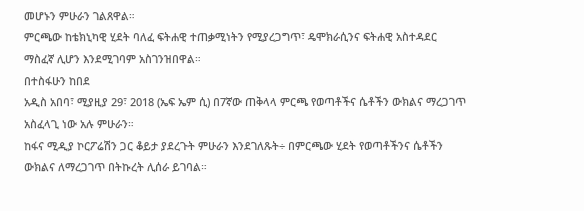መሆኑን ምሁራን ገልጸዋል።
ምርጫው ከቴክኒካዊ ሂደት ባለፈ ፍትሐዊ ተጠቃሚነትን የሚያረጋግጥ፣ ዴሞክራሲንና ፍትሐዊ አስተዳደር ማስፈኛ ሊሆን እንደሚገባም አስገንዝበዋል።
በተስፋሁን ከበደ
አዲስ አበባ፣ ሚያዚያ 29፣ 2018 (ኤፍ ኤም ሲ) በ7ኛው ጠቅላላ ምርጫ የወጣቶችና ሴቶችን ውክልና ማረጋገጥ አስፈላጊ ነው አሉ ምሁራን።
ከፋና ሚዲያ ኮርፖሬሽን ጋር ቆይታ ያደረጉት ምሁራን እንደገለጹት÷ በምርጫው ሂደት የወጣቶችንና ሴቶችን ውክልና ለማረጋገጥ በትኩረት ሊሰራ ይገባል።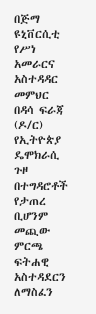በጅማ ዩኒቨርሲቲ የሥነ አመራርና አስተዳዳር መምህር በዳሳ ፍራጃ (ዶ/ር) የኢትዮጵያ ዴሞክራሲ ጉዞ በተግዳሮቶች የታጠረ ቢሆንም መጪው ምርጫ ፍትሐዊ አስተዳደርን ለማስፈን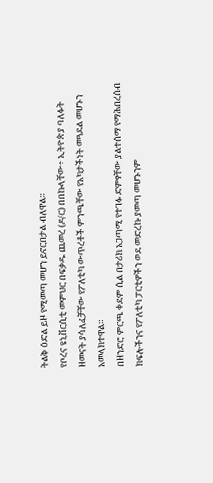ትልቅ ዕድል ይዞ የሚመጣ መሆን ይኖርበታል ብለዋል።
የቦረና ዩኒቨርሲቲ መምህር በፍቃዱ ጨመረ (ዶ/ር) በበኩላቸው÷ ኢትዮጵያ ባለፉት ዘመናት ያሳለፈቻቸው የፖለቲካ ውጥረቶች ምንጫቸው የአካታችነት መጓደል መሆኑን አመላክተዋል።
በዘንድሮ ምርጫ ቀደም ሲል በታሪክ አጋጣሚ የተገፉ ድምፃቸው ያልተሰማ የማሕበረሰብ ክፍሎችንና የፖለቲካ ፓርቲዎችን ወደ መድረኩ ያመጣ መሆኑንም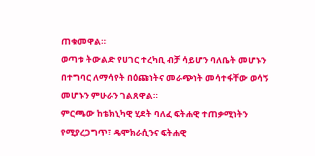ጠቁመዋል።
ወጣቱ ትውልድ የሀገር ተረካቢ ብቻ ሳይሆን ባለቤት መሆኑን በተግባር ለማሳየት በዕጩነትና መራጭነት መሳተፋቸው ወሳኝ መሆኑን ምሁራን ገልጸዋል።
ምርጫው ከቴክኒካዊ ሂደት ባለፈ ፍትሐዊ ተጠቃሚነትን የሚያረጋግጥ፣ ዴሞክራሲንና ፍትሐዊ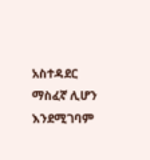አስተዳደር ማስፈኛ ሊሆን እንደሚገባም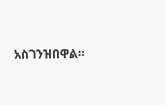አስገንዝበዋል።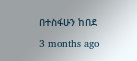በተስፋሁን ከበደ
3 months ago